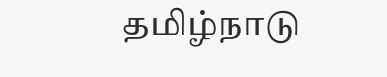தமிழ்நாடு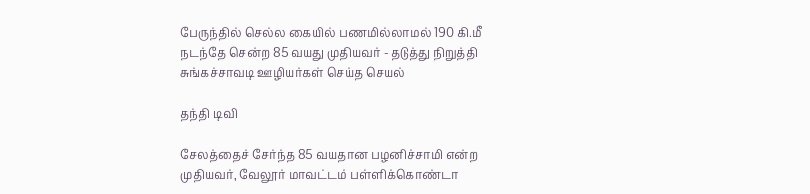பேருந்தில் செல்ல கையில் பணமில்லாமல் 190 கி.மீ நடந்தே சென்ற 85 வயது முதியவர் - தடுத்து நிறுத்தி சுங்கச்சாவடி ஊழியர்கள் செய்த செயல்

தந்தி டிவி

சேலத்தைச் சேர்ந்த 85 வயதான பழனிச்சாமி என்ற முதியவர், வேலூர் மாவட்டம் பள்ளிக்கொண்டா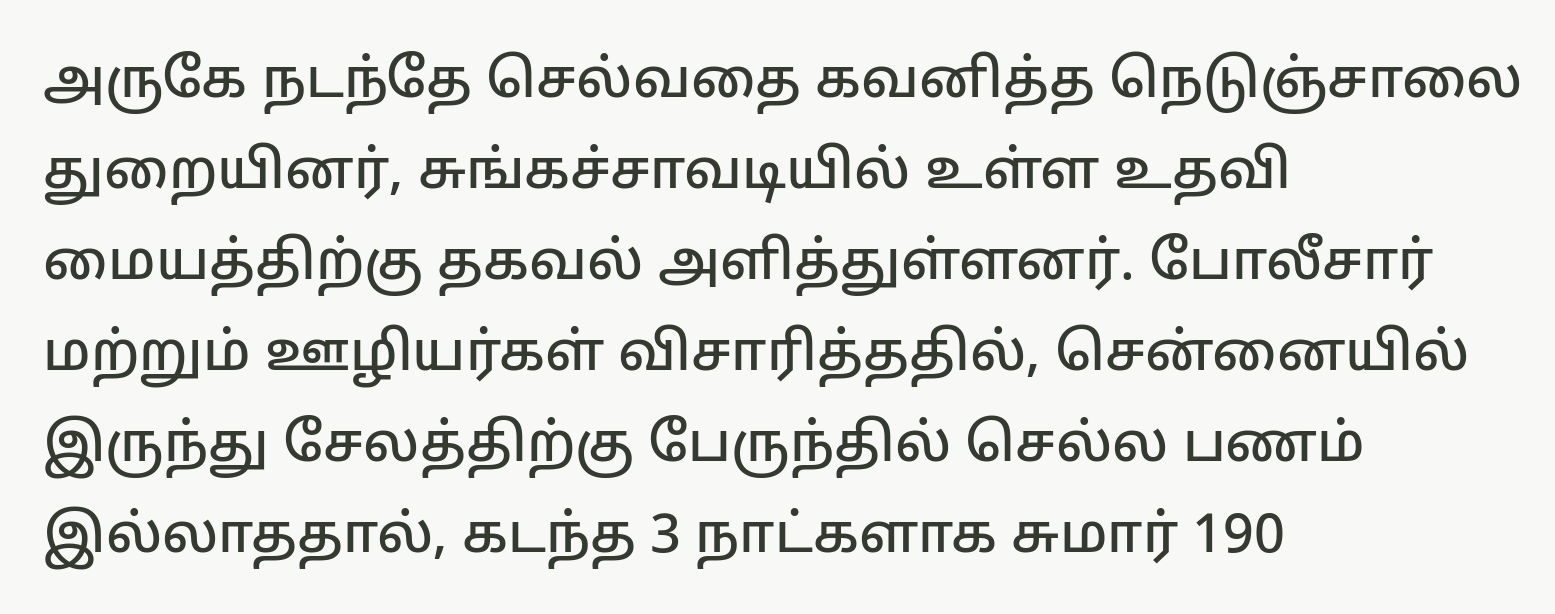அருகே நடந்தே செல்வதை கவனித்த நெடுஞ்சாலை துறையினர், சுங்கச்சாவடியில் உள்ள உதவி மையத்திற்கு தகவல் அளித்துள்ளனர். போலீசார் மற்றும் ஊழியர்கள் விசாரித்ததில், சென்னையில் இருந்து சேலத்திற்கு பேருந்தில் செல்ல பணம் இல்லாததால், கடந்த 3 நாட்களாக சுமார் 190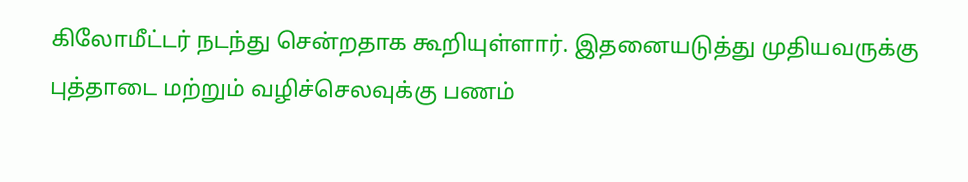கிலோமீட்டர் நடந்து சென்றதாக கூறியுள்ளார். இதனையடுத்து முதியவருக்கு புத்தாடை மற்றும் வழிச்செலவுக்கு பணம்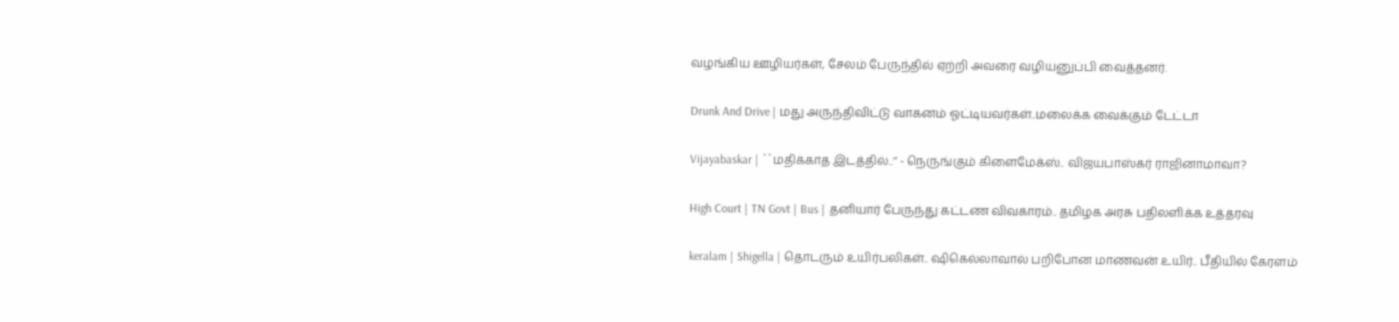வழங்கிய ஊழியர்கள், சேலம் பேருந்தில் ஏற்றி அவரை வழியனுப்பி வைத்தனர்.

Drunk And Drive | மது அருந்திவிட்டு வாகனம் ஓட்டியவர்கள்..மலைக்க வைக்கும் டேட்டா

Vijayabaskar | ``மதிக்காத இடத்தில்..’’ - நெருங்கும் கிளைமேக்ஸ்.. விஜயபாஸ்கர் ராஜினாமாவா?

High Court | TN Govt | Bus | தனியார் பேருந்து கட்டண விவகாரம்.. தமிழக அரசு பதிலளிக்க உத்தரவு

keralam | Shigella | தொடரும் உயிர்பலிகள்.. ஷிகெல்லாவால் பறிபோன மாணவன் உயிர்.. பீதியில் கேரளம்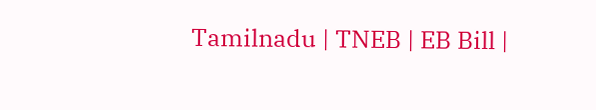Tamilnadu | TNEB | EB Bill |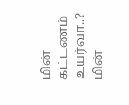மின் கட்டணம் உயர்வா..? மின்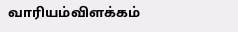வாரியம்விளக்கம்